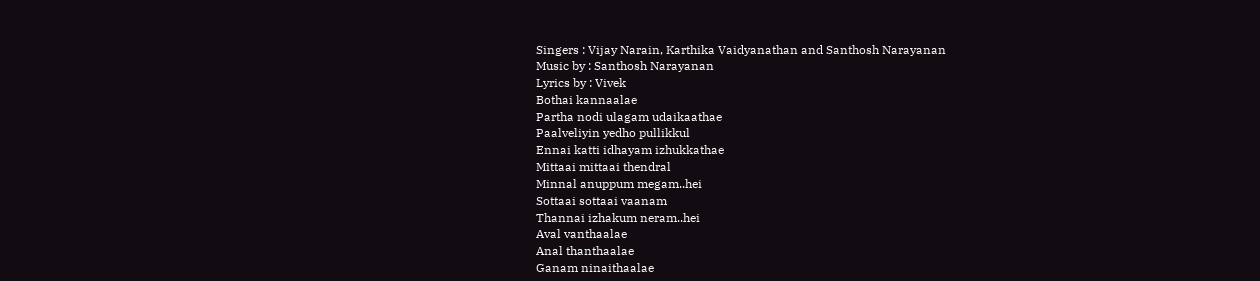Singers : Vijay Narain, Karthika Vaidyanathan and Santhosh Narayanan
Music by : Santhosh Narayanan
Lyrics by : Vivek
Bothai kannaalae
Partha nodi ulagam udaikaathae
Paalveliyin yedho pullikkul
Ennai katti idhayam izhukkathae
Mittaai mittaai thendral
Minnal anuppum megam..hei
Sottaai sottaai vaanam
Thannai izhakum neram..hei
Aval vanthaalae
Anal thanthaalae
Ganam ninaithaalae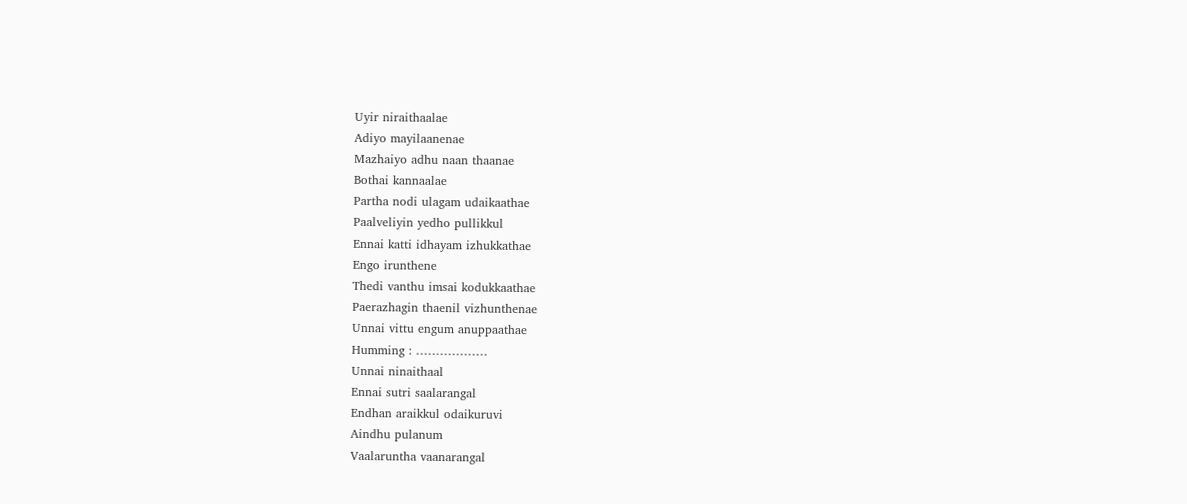Uyir niraithaalae
Adiyo mayilaanenae
Mazhaiyo adhu naan thaanae
Bothai kannaalae
Partha nodi ulagam udaikaathae
Paalveliyin yedho pullikkul
Ennai katti idhayam izhukkathae
Engo irunthene
Thedi vanthu imsai kodukkaathae
Paerazhagin thaenil vizhunthenae
Unnai vittu engum anuppaathae
Humming : ………………
Unnai ninaithaal
Ennai sutri saalarangal
Endhan araikkul odaikuruvi
Aindhu pulanum
Vaalaruntha vaanarangal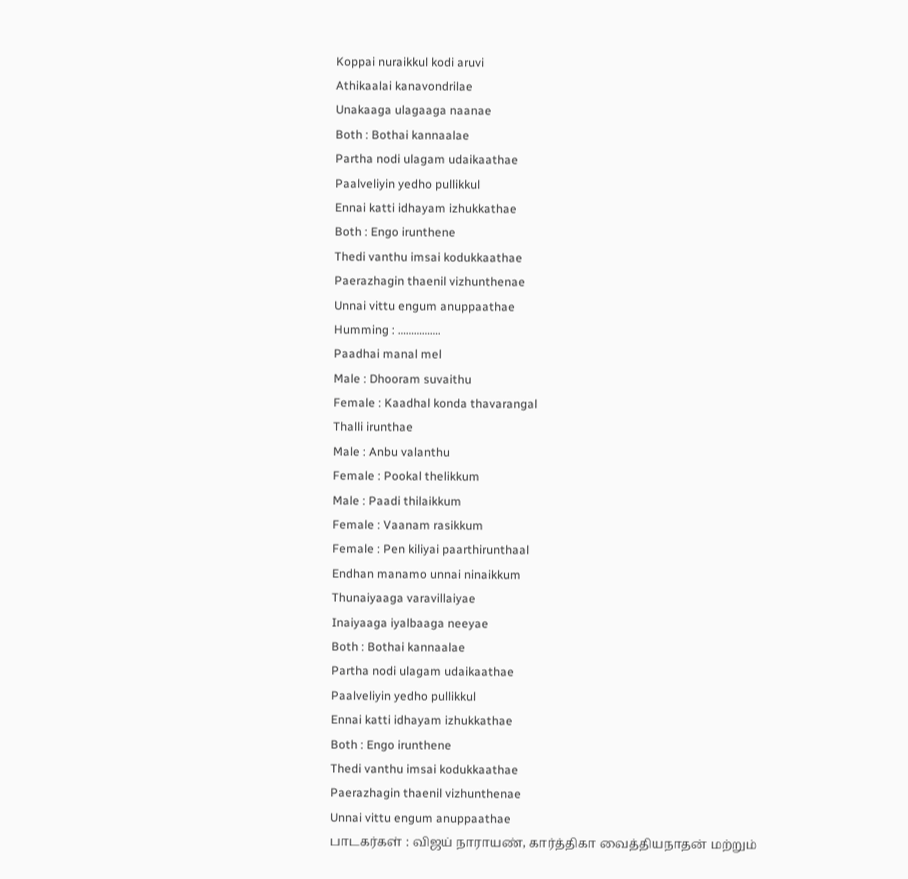Koppai nuraikkul kodi aruvi
Athikaalai kanavondrilae
Unakaaga ulagaaga naanae
Both : Bothai kannaalae
Partha nodi ulagam udaikaathae
Paalveliyin yedho pullikkul
Ennai katti idhayam izhukkathae
Both : Engo irunthene
Thedi vanthu imsai kodukkaathae
Paerazhagin thaenil vizhunthenae
Unnai vittu engum anuppaathae
Humming : …………….
Paadhai manal mel
Male : Dhooram suvaithu
Female : Kaadhal konda thavarangal
Thalli irunthae
Male : Anbu valanthu
Female : Pookal thelikkum
Male : Paadi thilaikkum
Female : Vaanam rasikkum
Female : Pen kiliyai paarthirunthaal
Endhan manamo unnai ninaikkum
Thunaiyaaga varavillaiyae
Inaiyaaga iyalbaaga neeyae
Both : Bothai kannaalae
Partha nodi ulagam udaikaathae
Paalveliyin yedho pullikkul
Ennai katti idhayam izhukkathae
Both : Engo irunthene
Thedi vanthu imsai kodukkaathae
Paerazhagin thaenil vizhunthenae
Unnai vittu engum anuppaathae
பாடகர்கள் : விஜய் நாராயண், கார்த்திகா வைத்தியநாதன் மற்றும்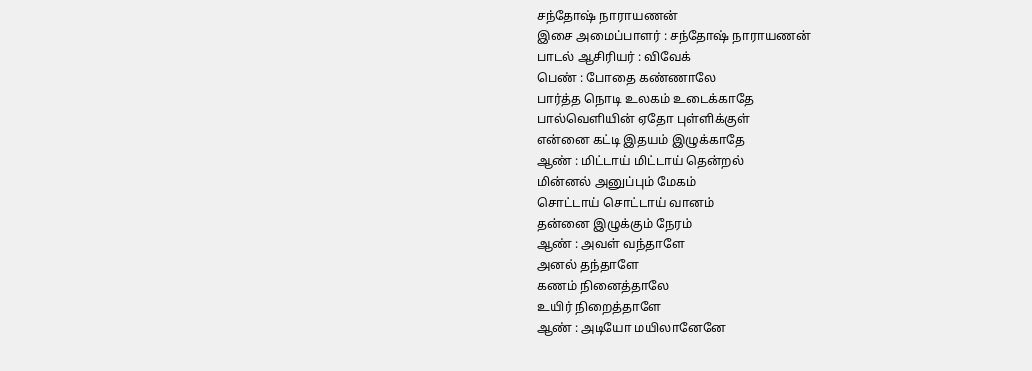சந்தோஷ் நாராயணன்
இசை அமைப்பாளர் : சந்தோஷ் நாராயணன்
பாடல் ஆசிரியர் : விவேக்
பெண் : போதை கண்ணாலே
பார்த்த நொடி உலகம் உடைக்காதே
பால்வெளியின் ஏதோ புள்ளிக்குள்
என்னை கட்டி இதயம் இழுக்காதே
ஆண் : மிட்டாய் மிட்டாய் தென்றல்
மின்னல் அனுப்பும் மேகம்
சொட்டாய் சொட்டாய் வானம்
தன்னை இழுக்கும் நேரம்
ஆண் : அவள் வந்தாளே
அனல் தந்தாளே
கணம் நினைத்தாலே
உயிர் நிறைத்தாளே
ஆண் : அடியோ மயிலானேனே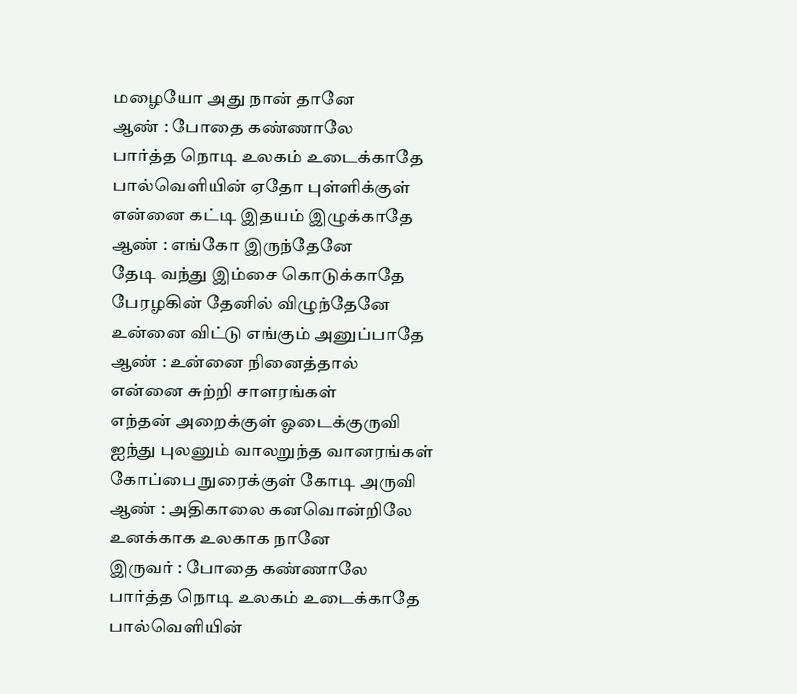மழையோ அது நான் தானே
ஆண் : போதை கண்ணாலே
பார்த்த நொடி உலகம் உடைக்காதே
பால்வெளியின் ஏதோ புள்ளிக்குள்
என்னை கட்டி இதயம் இழுக்காதே
ஆண் : எங்கோ இருந்தேனே
தேடி வந்து இம்சை கொடுக்காதே
பேரழகின் தேனில் விழுந்தேனே
உன்னை விட்டு எங்கும் அனுப்பாதே
ஆண் : உன்னை நினைத்தால்
என்னை சுற்றி சாளரங்கள்
எந்தன் அறைக்குள் ஓடைக்குருவி
ஐந்து புலனும் வாலறுந்த வானரங்கள்
கோப்பை நுரைக்குள் கோடி அருவி
ஆண் : அதிகாலை கனவொன்றிலே
உனக்காக உலகாக நானே
இருவர் : போதை கண்ணாலே
பார்த்த நொடி உலகம் உடைக்காதே
பால்வெளியின்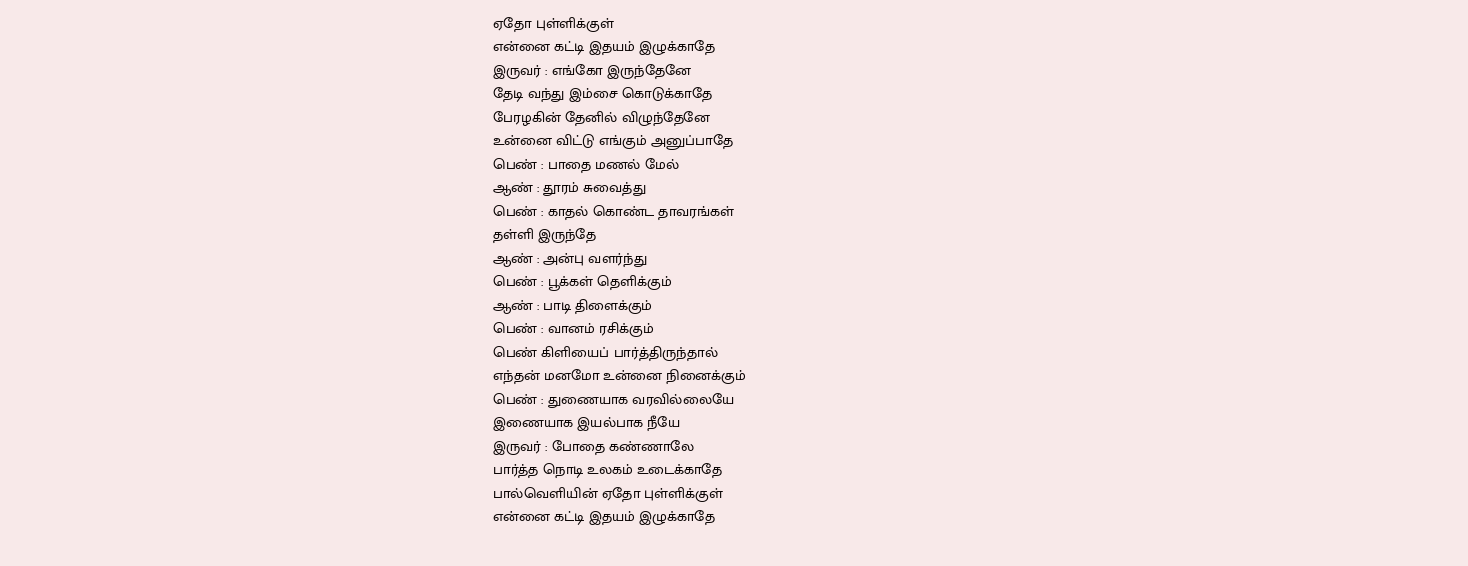ஏதோ புள்ளிக்குள்
என்னை கட்டி இதயம் இழுக்காதே
இருவர் : எங்கோ இருந்தேனே
தேடி வந்து இம்சை கொடுக்காதே
பேரழகின் தேனில் விழுந்தேனே
உன்னை விட்டு எங்கும் அனுப்பாதே
பெண் : பாதை மணல் மேல்
ஆண் : தூரம் சுவைத்து
பெண் : காதல் கொண்ட தாவரங்கள்
தள்ளி இருந்தே
ஆண் : அன்பு வளர்ந்து
பெண் : பூக்கள் தெளிக்கும்
ஆண் : பாடி திளைக்கும்
பெண் : வானம் ரசிக்கும்
பெண் கிளியைப் பார்த்திருந்தால்
எந்தன் மனமோ உன்னை நினைக்கும்
பெண் : துணையாக வரவில்லையே
இணையாக இயல்பாக நீயே
இருவர் : போதை கண்ணாலே
பார்த்த நொடி உலகம் உடைக்காதே
பால்வெளியின் ஏதோ புள்ளிக்குள்
என்னை கட்டி இதயம் இழுக்காதே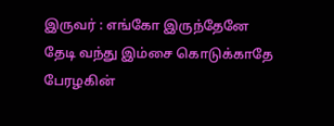இருவர் : எங்கோ இருந்தேனே
தேடி வந்து இம்சை கொடுக்காதே
பேரழகின்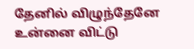தேனில் விழுந்தேனே
உன்னை விட்டு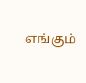எங்கும்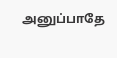அனுப்பாதே